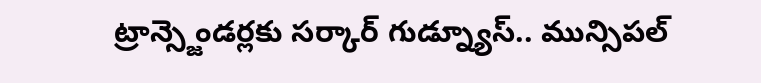ట్రాన్స్జెండర్లకు సర్కార్ గుడ్న్యూస్.. మున్సిపల్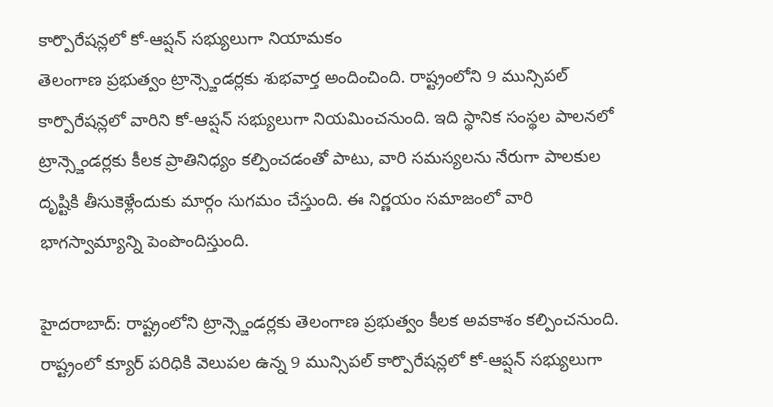కార్పొరేషన్లలో కో-ఆప్షన్ సభ్యులుగా నియామకం
తెలంగాణ ప్రభుత్వం ట్రాన్స్జెండర్లకు శుభవార్త అందించింది. రాష్ట్రంలోని 9 మున్సిపల్ కార్పొరేషన్లలో వారిని కో-ఆప్షన్ సభ్యులుగా నియమించనుంది. ఇది స్థానిక సంస్థల పాలనలో ట్రాన్స్జెండర్లకు కీలక ప్రాతినిధ్యం కల్పించడంతో పాటు, వారి సమస్యలను నేరుగా పాలకుల దృష్టికి తీసుకెళ్లేందుకు మార్గం సుగమం చేస్తుంది. ఈ నిర్ణయం సమాజంలో వారి భాగస్వామ్యాన్ని పెంపొందిస్తుంది.

హైదరాబాద్: రాష్ట్రంలోని ట్రాన్స్జెండర్లకు తెలంగాణ ప్రభుత్వం కీలక అవకాశం కల్పించనుంది. రాష్ట్రంలో క్యూర్ పరిధికి వెలుపల ఉన్న 9 మున్సిపల్ కార్పొరేషన్లలో కో-ఆప్షన్ సభ్యులుగా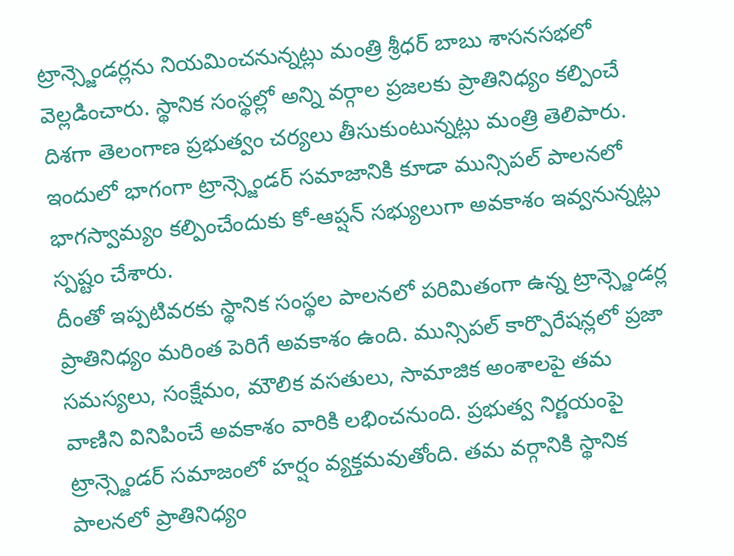ట్రాన్స్జెండర్లను నియమించనున్నట్లు మంత్రి శ్రీధర్ బాబు శాసనసభలో వెల్లడించారు. స్థానిక సంస్థల్లో అన్ని వర్గాల ప్రజలకు ప్రాతినిధ్యం కల్పించే దిశగా తెలంగాణ ప్రభుత్వం చర్యలు తీసుకుంటున్నట్లు మంత్రి తెలిపారు. ఇందులో భాగంగా ట్రాన్స్జెండర్ సమాజానికి కూడా మున్సిపల్ పాలనలో భాగస్వామ్యం కల్పించేందుకు కో-ఆప్షన్ సభ్యులుగా అవకాశం ఇవ్వనున్నట్లు స్పష్టం చేశారు.
దీంతో ఇప్పటివరకు స్థానిక సంస్థల పాలనలో పరిమితంగా ఉన్న ట్రాన్స్జెండర్ల ప్రాతినిధ్యం మరింత పెరిగే అవకాశం ఉంది. మున్సిపల్ కార్పొరేషన్లలో ప్రజా సమస్యలు, సంక్షేమం, మౌలిక వసతులు, సామాజిక అంశాలపై తమ వాణిని వినిపించే అవకాశం వారికి లభించనుంది. ప్రభుత్వ నిర్ణయంపై ట్రాన్స్జెండర్ సమాజంలో హర్షం వ్యక్తమవుతోంది. తమ వర్గానికి స్థానిక పాలనలో ప్రాతినిధ్యం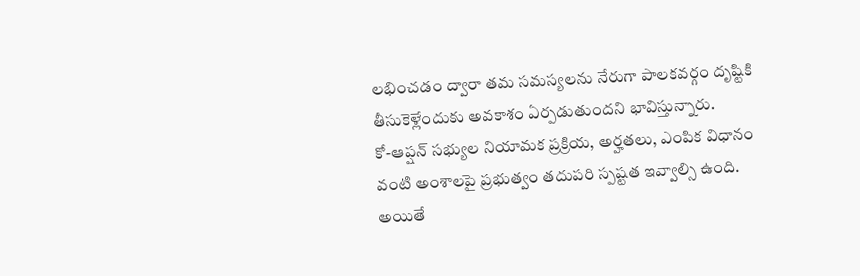లభించడం ద్వారా తమ సమస్యలను నేరుగా పాలకవర్గం దృష్టికి తీసుకెళ్లేందుకు అవకాశం ఏర్పడుతుందని భావిస్తున్నారు.
కో-ఆప్షన్ సభ్యుల నియామక ప్రక్రియ, అర్హతలు, ఎంపిక విధానం వంటి అంశాలపై ప్రభుత్వం తదుపరి స్పష్టత ఇవ్వాల్సి ఉంది. అయితే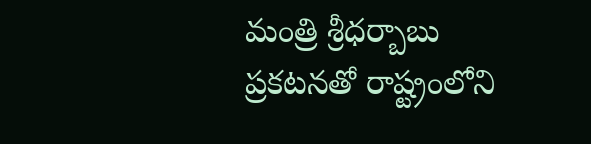మంత్రి శ్రీధర్బాబు ప్రకటనతో రాష్ట్రంలోని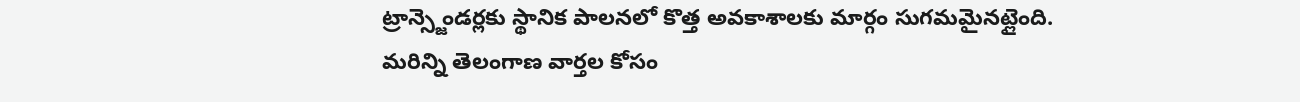ట్రాన్స్జెండర్లకు స్థానిక పాలనలో కొత్త అవకాశాలకు మార్గం సుగమమైనట్లైంది.
మరిన్ని తెలంగాణ వార్తల కోసం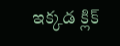ఇక్కడ క్లిక్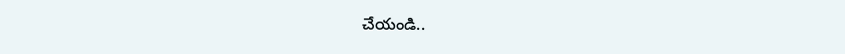చేయండి..